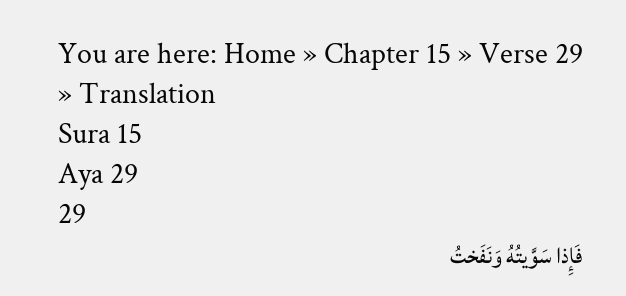You are here: Home » Chapter 15 » Verse 29 » Translation
Sura 15
Aya 29
29
فَإِذا سَوَّيتُهُ وَنَفَختُ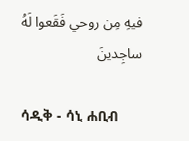فيهِ مِن روحي فَقَعوا لَهُ ساجِدينَ

ሳዲቅ - ሳኒ ሐቢብ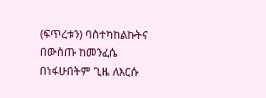(ፍጥረቱን) ባስተካከልኩትና በውስጡ ከመንፈሴ በነፋሁበትም ጊዜ ለእርሱ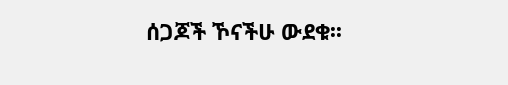ሰጋጆች ኾናችሁ ውደቁ፡፡